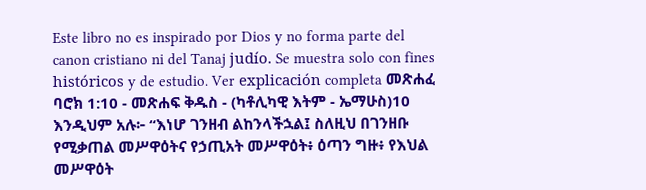Este libro no es inspirado por Dios y no forma parte del canon cristiano ni del Tanaj judío. Se muestra solo con fines históricos y de estudio. Ver explicación completa መጽሐፈ ባሮክ 1:10 - መጽሐፍ ቅዱስ - (ካቶሊካዊ እትም - ኤማሁስ)10 እንዲህም አሉ፦ “እነሆ ገንዘብ ልከንላችኋል፤ ስለዚህ በገንዘቡ የሚቃጠል መሥዋዕትና የኃጢአት መሥዋዕት፥ ዕጣን ግዙ፥ የእህል መሥዋዕት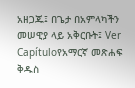አዘጋጁ፤ በጌታ በአምላካችን መሠዊያ ላይ አቅርቡት፤ Ver Capítuloየአማርኛ መጽሐፍ ቅዱስ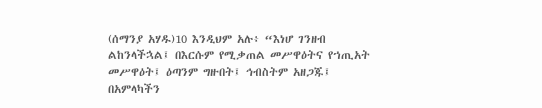(ሰማንያ አሃዱ)10 እንዲህም አሉ፥ “እነሆ ገንዘብ ልከንላችኋል፤ በእርሱም የሚቃጠል መሥዋዕትና የኀጢአት መሥዋዕት፤ ዕጣንም ግዙበት፤ ኅብስትም አዘጋጁ፤ በአምላካችን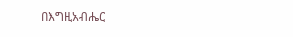በእግዚአብሔር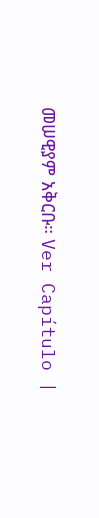መሠዊያም አቅርቡ። Ver Capítulo |